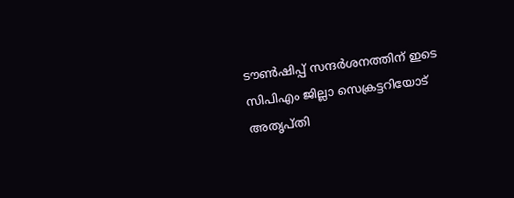ടൗൺഷിപ്പ് സന്ദർശനത്തിന് ഇടെ സിപിഎം ജില്ലാ സെക്രട്ടറിയോട് അതൃപ്തി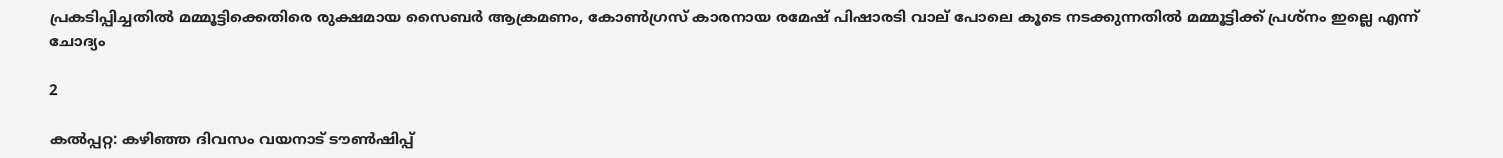പ്രകടിപ്പിച്ചതിൽ മമ്മൂട്ടിക്കെതിരെ രുക്ഷമായ സൈബർ ആക്രമണം, കോൺഗ്രസ് കാരനായ രമേഷ് പിഷാരടി വാല് പോലെ കൂടെ നടക്കുന്നതിൽ മമ്മൂട്ടിക്ക് പ്രശ്‌നം ഇല്ലെ എന്ന് ചോദ്യം

2

കൽപ്പറ്റ: കഴിഞ്ഞ ദിവസം വയനാട് ടൗൺഷിപ്പ്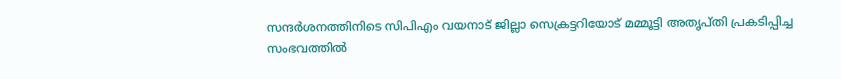സന്ദർശനത്തിനിടെ സിപിഎം വയനാട് ജില്ലാ സെക്രട്ടറിയോട് മമ്മൂട്ടി അതൃപ്തി പ്രകടിപ്പിച്ച സംഭവത്തിൽ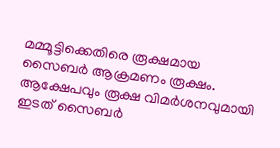മമ്മൂട്ടിക്കെതിരെ രൂക്ഷമായ സൈബർ ആക്രമണം രൂക്ഷം. ആക്ഷേപവും രൂക്ഷ വിമർശനവുമായി ഇടത് സൈബർ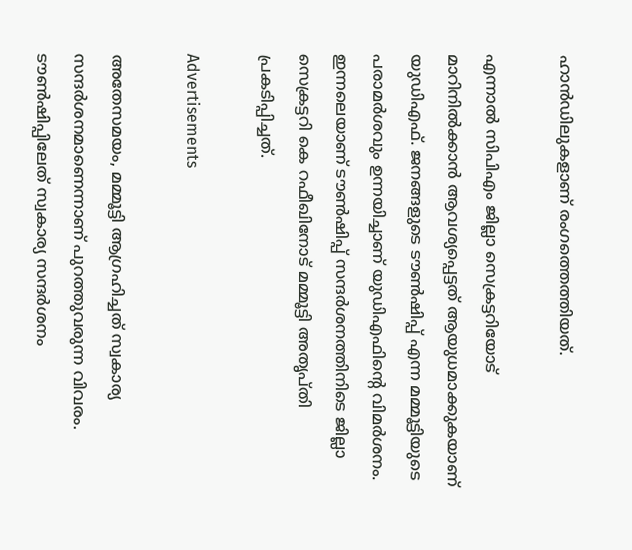ഹാൻഡിലുകളാണ് രംഗത്തെത്തിയത്.

എന്നാൽ സിപിഎം ജില്ലാ സെക്രട്ടറിയോട് മാറിനിൽക്കാൻ ആവശ്യപ്പെട്ടത് ആയുധമാക്കുകയാണ് യുഡിഎഫ്. ജനങ്ങളുടെ ടൗൺഷിപ്പ് എന്ന മമ്മൂട്ടിയുടെ പരാമർശവും ഉന്നയിച്ചാണ് യുഡിഎഫിന്റെ വിമർശനം. ഇന്നലെയാണ് ടൗൺഷിപ്പ് സന്ദർശനത്തിനിടെ ജില്ലാ സെക്രട്ടറി കെ റഫീഖിനോട് മമ്മൂട്ടി അതൃപ്തി പ്രകടിപ്പിച്ചത്.

Advertisements

അതേസമയം, മമ്മൂട്ടി ആഗ്രഹിച്ചത് സ്വകാര്യ സന്ദർശനമാണെന്നാണ് പുറത്തുവരുന്ന വിവരം. ടൗൺഷിപ്പിലേത് സ്വകാര്യ സന്ദർശനം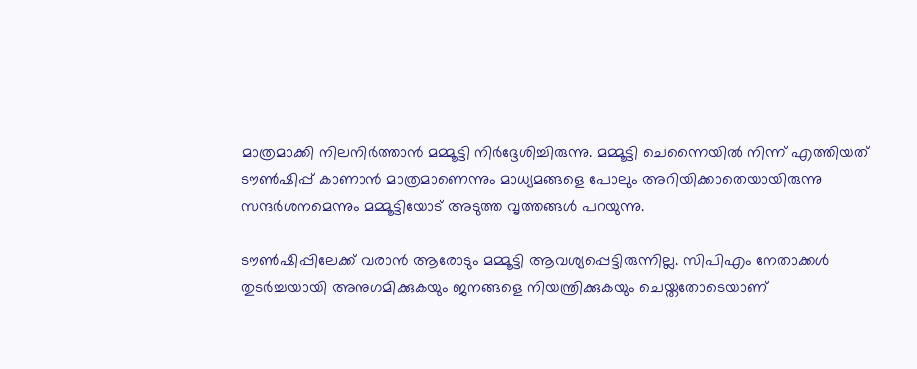മാത്രമാക്കി നിലനിർത്താൻ മമ്മൂട്ടി നിർദ്ദേശിച്ചിരുന്നു. മമ്മൂട്ടി ചെന്നൈയിൽ നിന്ന് എത്തിയത് ടൗൺഷിപ്പ് കാണാൻ മാത്രമാണെന്നും മാധ്യമങ്ങളെ പോലും അറിയിക്കാതെയായിരുന്നു സന്ദർശനമെന്നും മമ്മൂട്ടിയോട് അടുത്ത വൃത്തങ്ങൾ പറയുന്നു.

ടൗൺഷിപ്പിലേക്ക് വരാൻ ആരോടും മമ്മൂട്ടി ആവശ്യപ്പെട്ടിരുന്നില്ല. സിപിഎം നേതാക്കൾ തുടർച്ചയായി അനുഗമിക്കുകയും ജനങ്ങളെ നിയന്ത്രിക്കുകയും ചെയ്തതോടെയാണ്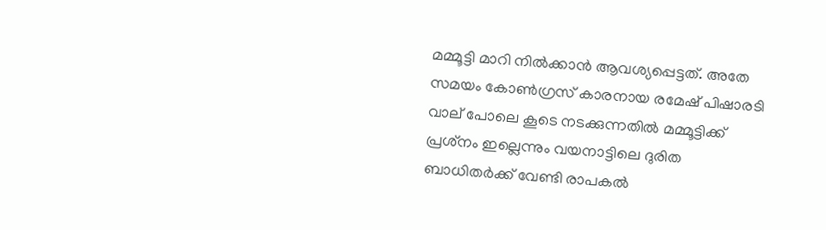മമ്മൂട്ടി മാറി നിൽക്കാൻ ആവശ്യപ്പെട്ടത്. അതേ സമയം കോൺഗ്രസ് കാരനായ രമേഷ് പിഷാരടി വാല് പോലെ കൂടെ നടക്കുന്നതിൽ മമ്മൂട്ടിക്ക് പ്രശ്‌നം ഇല്ലെന്നും വയനാട്ടിലെ ദുരിത ബാധിതർക്ക് വേണ്ടി രാപകൽ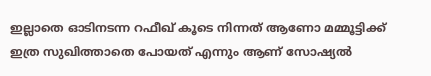ഇല്ലാതെ ഓടിനടന്ന റഫീഖ് കൂടെ നിന്നത് ആണോ മമ്മൂട്ടിക്ക് ഇത്ര സുഖിത്താതെ പോയത് എന്നും ആണ് സോഷ്യൽ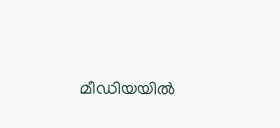മീഡിയയിൽ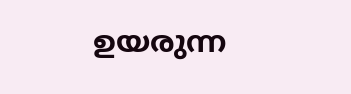ഉയരുന്ന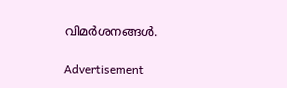വിമർശനങ്ങൾ.

Advertisement